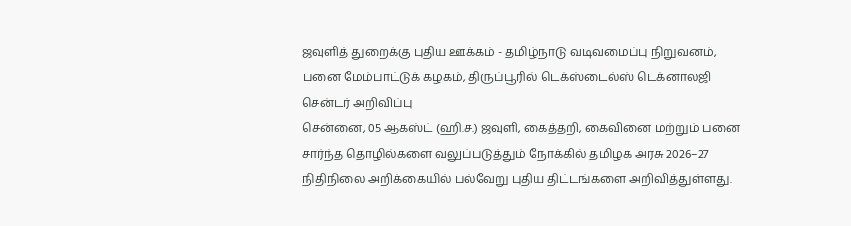ஜவுளித் துறைக்கு புதிய ஊக்கம் - தமிழ்நாடு வடிவமைப்பு நிறுவனம், பனை மேம்பாட்டுக் கழகம், திருப்பூரில் டெக்ஸ்டைல்ஸ் டெக்னாலஜி சென்டர் அறிவிப்பு
சென்னை, 05 ஆகஸ்ட் (ஹி.ச.) ஜவுளி, கைத்தறி, கைவினை மற்றும் பனை சார்ந்த தொழில்களை வலுப்படுத்தும் நோக்கில் தமிழக அரசு 2026–27 நிதிநிலை அறிக்கையில் பல்வேறு புதிய திட்டங்களை அறிவித்துள்ளது.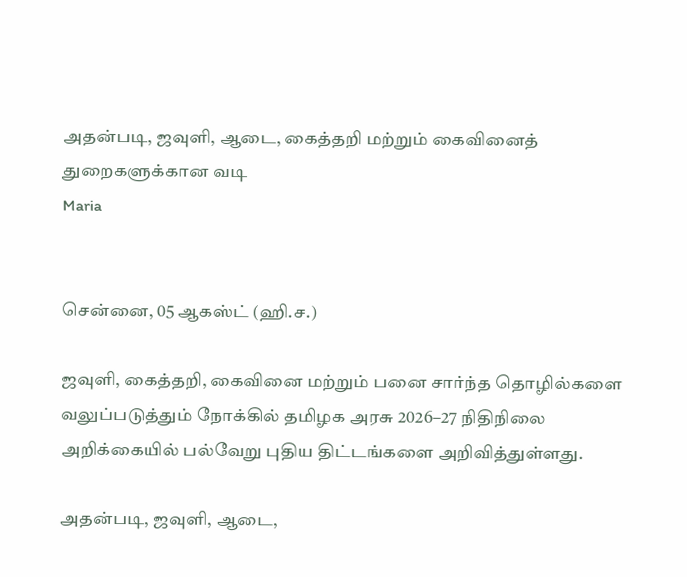அதன்படி, ஜவுளி, ஆடை, கைத்தறி மற்றும் கைவினைத் துறைகளுக்கான வடி
Maria


சென்னை, 05 ஆகஸ்ட் (ஹி.ச.)

ஜவுளி, கைத்தறி, கைவினை மற்றும் பனை சார்ந்த தொழில்களை வலுப்படுத்தும் நோக்கில் தமிழக அரசு 2026–27 நிதிநிலை அறிக்கையில் பல்வேறு புதிய திட்டங்களை அறிவித்துள்ளது.

அதன்படி, ஜவுளி, ஆடை,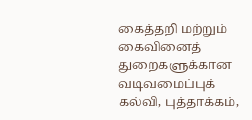கைத்தறி மற்றும் கைவினைத் துறைகளுக்கான வடிவமைப்புக் கல்வி, புத்தாக்கம்,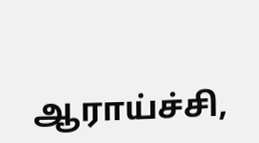ஆராய்ச்சி,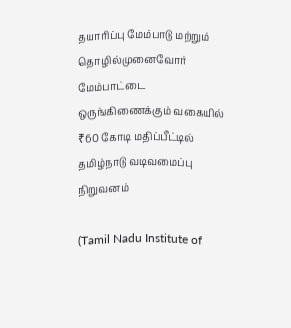தயாரிப்பு மேம்பாடு மற்றும் தொழில்முனைவோர் மேம்பாட்டை ஒருங்கிணைக்கும் வகையில் ₹60 கோடி மதிப்பீட்டில் தமிழ்நாடு வடிவமைப்பு நிறுவனம்

(Tamil Nadu Institute of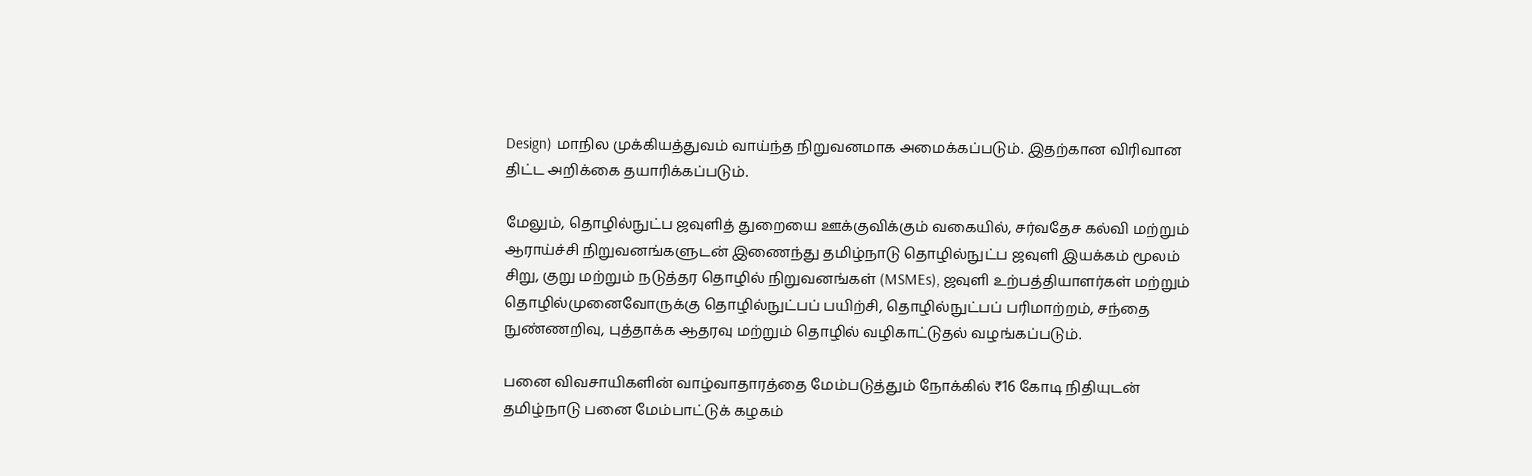Design) மாநில முக்கியத்துவம் வாய்ந்த நிறுவனமாக அமைக்கப்படும். இதற்கான விரிவான திட்ட அறிக்கை தயாரிக்கப்படும்.

மேலும், தொழில்நுட்ப ஜவுளித் துறையை ஊக்குவிக்கும் வகையில், சர்வதேச கல்வி மற்றும் ஆராய்ச்சி நிறுவனங்களுடன் இணைந்து தமிழ்நாடு தொழில்நுட்ப ஜவுளி இயக்கம் மூலம் சிறு, குறு மற்றும் நடுத்தர தொழில் நிறுவனங்கள் (MSMEs), ஜவுளி உற்பத்தியாளர்கள் மற்றும் தொழில்முனைவோருக்கு தொழில்நுட்பப் பயிற்சி, தொழில்நுட்பப் பரிமாற்றம், சந்தை நுண்ணறிவு, புத்தாக்க ஆதரவு மற்றும் தொழில் வழிகாட்டுதல் வழங்கப்படும்.

பனை விவசாயிகளின் வாழ்வாதாரத்தை மேம்படுத்தும் நோக்கில் ₹16 கோடி நிதியுடன் தமிழ்நாடு பனை மேம்பாட்டுக் கழகம்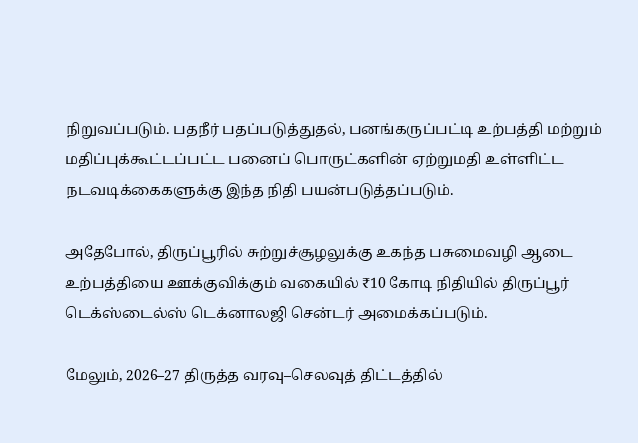நிறுவப்படும். பதநீர் பதப்படுத்துதல், பனங்கருப்பட்டி உற்பத்தி மற்றும் மதிப்புக்கூட்டப்பட்ட பனைப் பொருட்களின் ஏற்றுமதி உள்ளிட்ட நடவடிக்கைகளுக்கு இந்த நிதி பயன்படுத்தப்படும்.

அதேபோல், திருப்பூரில் சுற்றுச்சூழலுக்கு உகந்த பசுமைவழி ஆடை உற்பத்தியை ஊக்குவிக்கும் வகையில் ₹10 கோடி நிதியில் திருப்பூர் டெக்ஸ்டைல்ஸ் டெக்னாலஜி சென்டர் அமைக்கப்படும்.

மேலும், 2026–27 திருத்த வரவு–செலவுத் திட்டத்தில்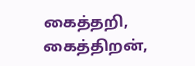கைத்தறி, கைத்திறன்,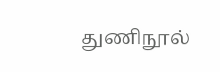துணிநூல்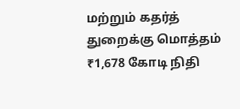மற்றும் கதர்த் துறைக்கு மொத்தம் ₹1,678 கோடி நிதி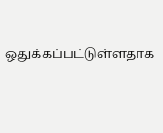ஒதுக்கப்பட்டுள்ளதாக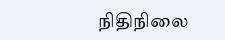நிதிநிலை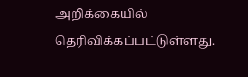அறிக்கையில் தெரிவிக்கப்பட்டுள்ளது.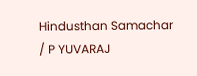Hindusthan Samachar / P YUVARAJ